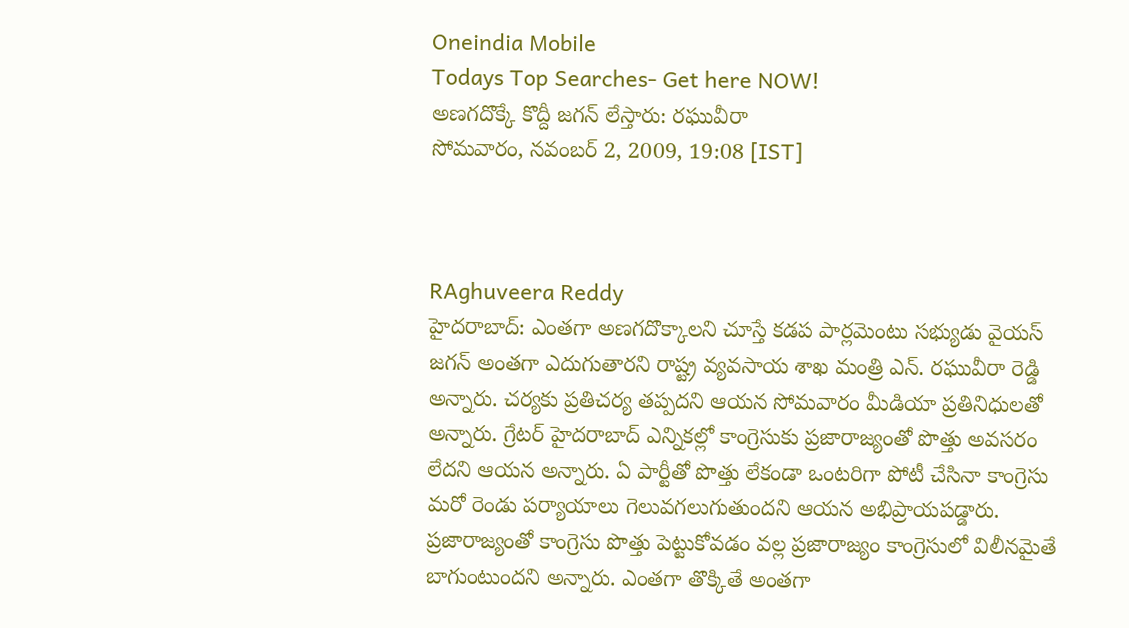Oneindia Mobile
Todays Top Searches- Get here NOW!
అణగదొక్కే కొద్దీ జగన్ లేస్తారు: రఘువీరా
సోమవారం, నవంబర్ 2, 2009, 19:08 [IST]



RAghuveera Reddy
హైదరాబాద్: ఎంతగా అణగదొక్కాలని చూస్తే కడప పార్లమెంటు సభ్యుడు వైయస్ జగన్ అంతగా ఎదుగుతారని రాష్ట్ర వ్యవసాయ శాఖ మంత్రి ఎన్. రఘువీరా రెడ్డి అన్నారు. చర్యకు ప్రతిచర్య తప్పదని ఆయన సోమవారం మీడియా ప్రతినిధులతో అన్నారు. గ్రేటర్ హైదరాబాద్ ఎన్నికల్లో కాంగ్రెసుకు ప్రజారాజ్యంతో పొత్తు అవసరం లేదని ఆయన అన్నారు. ఏ పార్టీతో పొత్తు లేకండా ఒంటరిగా పోటీ చేసినా కాంగ్రెసు మరో రెండు పర్యాయాలు గెలువగలుగుతుందని ఆయన అభిప్రాయపడ్డారు. ప్రజారాజ్యంతో కాంగ్రెసు పొత్తు పెట్టుకోవడం వల్ల ప్రజారాజ్యం కాంగ్రెసులో విలీనమైతే బాగుంటుందని అన్నారు. ఎంతగా తొక్కితే అంతగా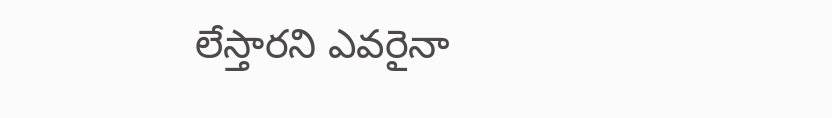లేస్తారని ఎవరైనా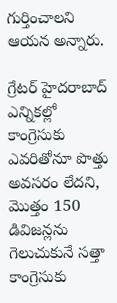గుర్తించాలని ఆయన అన్నారు.

గ్రేటర్ హైదరాబాద్ ఎన్నికల్లో కాంగ్రెసుకు ఎవరితోనూ పొత్తు అవసరం లేదని, మొత్తం 150 డివిజన్లను గెలుచుకునే సత్తా కాంగ్రెసుకు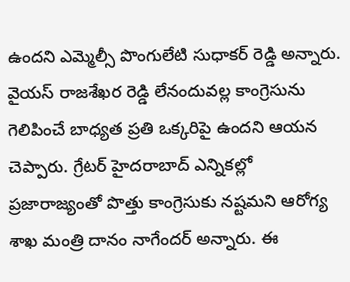ఉందని ఎమ్మెల్సీ పొంగులేటి సుధాకర్ రెడ్డి అన్నారు. వైయస్ రాజశేఖర రెడ్డి లేనందువల్ల కాంగ్రెసును గెలిపించే బాధ్యత ప్రతి ఒక్కరిపై ఉందని ఆయన చెప్పారు. గ్రేటర్ హైదరాబాద్ ఎన్నికల్లో ప్రజారాజ్యంతో పొత్తు కాంగ్రెసుకు నష్టమని ఆరోగ్య శాఖ మంత్రి దానం నాగేందర్ అన్నారు. ఈ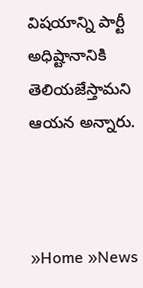విషయాన్ని పార్టీ అధిష్టానానికి తెలియజేస్తామని ఆయన అన్నారు.



»Home »News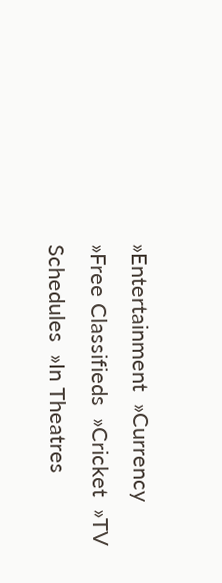»Entertainment  »Currency  »Free Classifieds  »Cricket  »TV Schedules  »In Theatres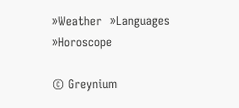»Weather  »Languages  »Horoscope

© Greynium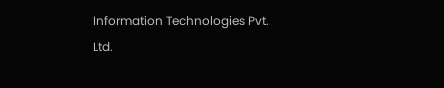Information Technologies Pvt. Ltd.